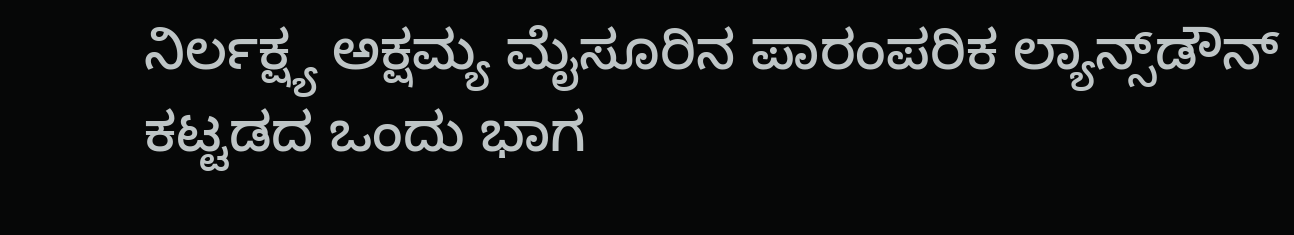ನಿರ್ಲಕ್ಷ್ಯ ಅಕ್ಷಮ್ಯ ಮೈಸೂರಿನ ಪಾರಂಪರಿಕ ಲ್ಯಾನ್ಸ್‌ಡೌನ್ ಕಟ್ಟಡದ ಒಂದು ಭಾಗ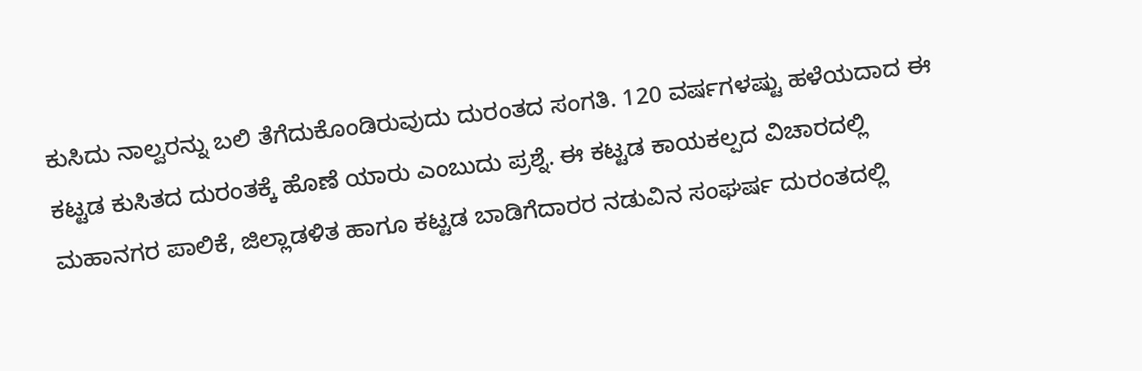ಕುಸಿದು ನಾಲ್ವರನ್ನು ಬಲಿ ತೆಗೆದುಕೊಂಡಿರುವುದು ದುರಂತದ ಸಂಗತಿ. 120 ವರ್ಷಗಳಷ್ಟು ಹಳೆಯದಾದ ಈ ಕಟ್ಟಡ ಕುಸಿತದ ದುರಂತಕ್ಕೆ ಹೊಣೆ ಯಾರು ಎಂಬುದು ಪ್ರಶ್ನೆ. ಈ ಕಟ್ಟಡ ಕಾಯಕಲ್ಪದ ವಿಚಾರದಲ್ಲಿ ಮಹಾನಗರ ಪಾಲಿಕೆ, ಜಿಲ್ಲಾಡಳಿತ ಹಾಗೂ ಕಟ್ಟಡ ಬಾಡಿಗೆದಾರರ ನಡುವಿನ ಸಂಘರ್ಷ ದುರಂತದಲ್ಲಿ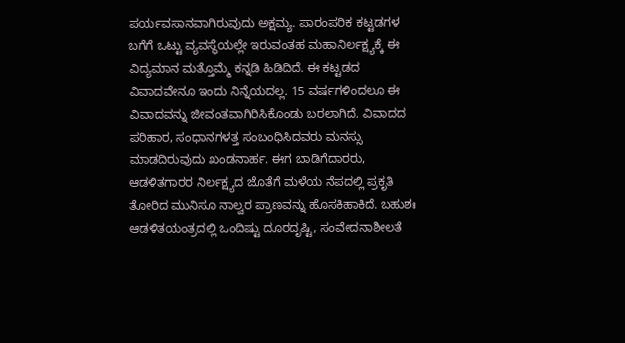ಪರ್ಯವಸಾನವಾಗಿರುವುದು ಅಕ್ಷಮ್ಯ. ಪಾರಂಪರಿಕ ಕಟ್ಟಡಗಳ ಬಗೆಗೆ ಒಟ್ಟು ವ್ಯವಸ್ಥೆಯಲ್ಲೇ ಇರುವಂತಹ ಮಹಾನಿರ್ಲಕ್ಷ್ಯಕ್ಕೆ ಈ ವಿದ್ಯಮಾನ ಮತ್ತೊಮ್ಮೆ ಕನ್ನಡಿ ಹಿಡಿದಿದೆ. ಈ ಕಟ್ಟಡದ ವಿವಾದವೇನೂ ಇಂದು ನಿನ್ನೆಯದಲ್ಲ. 15 ವರ್ಷಗಳಿಂದಲೂ ಈ ವಿವಾದವನ್ನು ಜೀವಂತವಾಗಿರಿಸಿಕೊಂಡು ಬರಲಾಗಿದೆ. ವಿವಾದದ ಪರಿಹಾರ, ಸಂಧಾನಗಳತ್ತ ಸಂಬಂಧಿಸಿದವರು ಮನಸ್ಸು ಮಾಡದಿರುವುದು ಖಂಡನಾರ್ಹ. ಈಗ ಬಾಡಿಗೆದಾರರು, ಆಡಳಿತಗಾರರ ನಿರ್ಲಕ್ಷ್ಯದ ಜೊತೆಗೆ ಮಳೆಯ ನೆಪದಲ್ಲಿ ಪ್ರಕೃತಿ ತೋರಿದ ಮುನಿಸೂ ನಾಲ್ವರ ಪ್ರಾಣವನ್ನು ಹೊಸಕಿಹಾಕಿದೆ. ಬಹುಶಃ ಆಡಳಿತಯಂತ್ರದಲ್ಲಿ ಒಂದಿಷ್ಟು ದೂರದೃಷ್ಟಿ, ಸಂವೇದನಾಶೀಲತೆ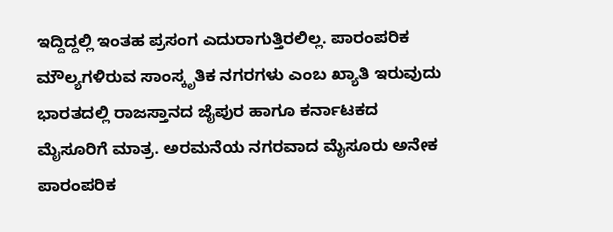ಇದ್ದಿದ್ದಲ್ಲಿ ಇಂತಹ ಪ್ರಸಂಗ ಎದುರಾಗುತ್ತಿರಲಿಲ್ಲ. ಪಾರಂಪರಿಕ ಮೌಲ್ಯಗಳಿರುವ ಸಾಂಸ್ಕೃತಿಕ ನಗರಗಳು ಎಂಬ ಖ್ಯಾತಿ ಇರುವುದು ಭಾರತದಲ್ಲಿ ರಾಜಸ್ತಾನದ ಜೈಪುರ ಹಾಗೂ ಕರ್ನಾಟಕದ ಮೈಸೂರಿಗೆ ಮಾತ್ರ. ಅರಮನೆಯ ನಗರವಾದ ಮೈಸೂರು ಅನೇಕ ಪಾರಂಪರಿಕ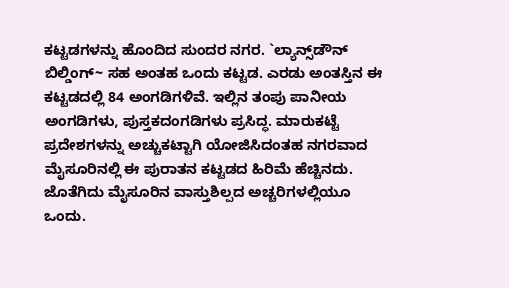ಕಟ್ಟಡಗಳನ್ನು ಹೊಂದಿದ ಸುಂದರ ನಗರ. `ಲ್ಯಾನ್ಸ್‌ಡೌನ್ ಬಿಲ್ಡಿಂಗ್~ ಸಹ ಅಂತಹ ಒಂದು ಕಟ್ಟಡ. ಎರಡು ಅಂತಸ್ತಿನ ಈ ಕಟ್ಟಡದಲ್ಲಿ 84 ಅಂಗಡಿಗಳಿವೆ. ಇಲ್ಲಿನ ತಂಪು ಪಾನೀಯ ಅಂಗಡಿಗಳು, ಪುಸ್ತಕದಂಗಡಿಗಳು ಪ್ರಸಿದ್ಧ. ಮಾರುಕಟ್ಟೆ ಪ್ರದೇಶಗಳನ್ನು ಅಚ್ಚುಕಟ್ಟಾಗಿ ಯೋಜಿಸಿದಂತಹ ನಗರವಾದ ಮೈಸೂರಿನಲ್ಲಿ ಈ ಪುರಾತನ ಕಟ್ಟಡದ ಹಿರಿಮೆ ಹೆಚ್ಚಿನದು. ಜೊತೆಗಿದು ಮೈಸೂರಿನ ವಾಸ್ತುಶಿಲ್ಪದ ಅಚ್ಚರಿಗಳಲ್ಲಿಯೂ ಒಂದು.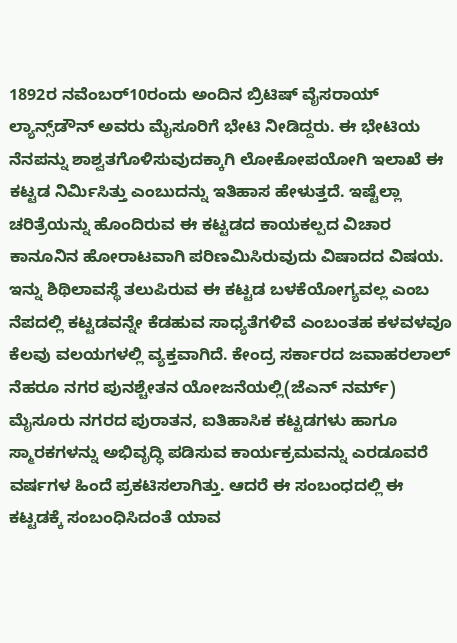1892ರ ನವೆಂಬರ್10ರಂದು ಅಂದಿನ ಬ್ರಿಟಿಷ್ ವೈಸರಾಯ್ ಲ್ಯಾನ್ಸ್‌ಡೌನ್ ಅವರು ಮೈಸೂರಿಗೆ ಭೇಟಿ ನೀಡಿದ್ದರು. ಈ ಭೇಟಿಯ ನೆನಪನ್ನು ಶಾಶ್ವತಗೊಳಿಸುವುದಕ್ಕಾಗಿ ಲೋಕೋಪಯೋಗಿ ಇಲಾಖೆ ಈ ಕಟ್ಟಡ ನಿರ್ಮಿಸಿತ್ತು ಎಂಬುದನ್ನು ಇತಿಹಾಸ ಹೇಳುತ್ತದೆ. ಇಷ್ಟೆಲ್ಲಾ ಚರಿತ್ರೆಯನ್ನು ಹೊಂದಿರುವ ಈ ಕಟ್ಟಡದ ಕಾಯಕಲ್ಪದ ವಿಚಾರ ಕಾನೂನಿನ ಹೋರಾಟವಾಗಿ ಪರಿಣಮಿಸಿರುವುದು ವಿಷಾದದ ವಿಷಯ. ಇನ್ನು ಶಿಥಿಲಾವಸ್ಥೆ ತಲುಪಿರುವ ಈ ಕಟ್ಟಡ ಬಳಕೆಯೋಗ್ಯವಲ್ಲ ಎಂಬ ನೆಪದಲ್ಲಿ ಕಟ್ಟಡವನ್ನೇ ಕೆಡಹುವ ಸಾಧ್ಯತೆಗಳಿವೆ ಎಂಬಂತಹ ಕಳವಳವೂ ಕೆಲವು ವಲಯಗಳಲ್ಲಿ ವ್ಯಕ್ತವಾಗಿದೆ. ಕೇಂದ್ರ ಸರ್ಕಾರದ ಜವಾಹರಲಾಲ್ ನೆಹರೂ ನಗರ ಪುನಶ್ಚೇತನ ಯೋಜನೆಯಲ್ಲಿ(ಜೆಎನ್ ನರ್ಮ್) ಮೈಸೂರು ನಗರದ ಪುರಾತನ, ಐತಿಹಾಸಿಕ ಕಟ್ಟಡಗಳು ಹಾಗೂ ಸ್ಮಾರಕಗಳನ್ನು ಅಭಿವೃದ್ಧಿ ಪಡಿಸುವ ಕಾರ್ಯಕ್ರಮವನ್ನು ಎರಡೂವರೆ ವರ್ಷಗಳ ಹಿಂದೆ ಪ್ರಕಟಿಸಲಾಗಿತ್ತು. ಆದರೆ ಈ ಸಂಬಂಧದಲ್ಲಿ ಈ ಕಟ್ಟಡಕ್ಕೆ ಸಂಬಂಧಿಸಿದಂತೆ ಯಾವ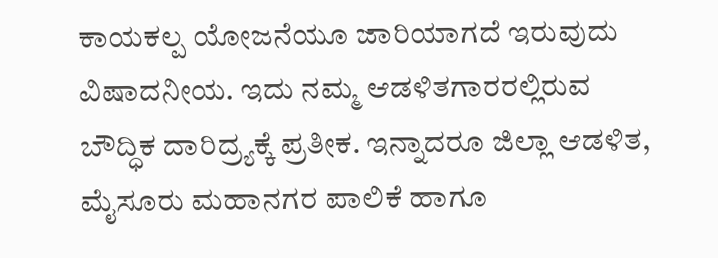ಕಾಯಕಲ್ಪ ಯೋಜನೆಯೂ ಜಾರಿಯಾಗದೆ ಇರುವುದು ವಿಷಾದನೀಯ. ಇದು ನಮ್ಮ ಆಡಳಿತಗಾರರಲ್ಲಿರುವ ಬೌದ್ಧಿಕ ದಾರಿದ್ರ್ಯಕ್ಕೆ ಪ್ರತೀಕ. ಇನ್ನಾದರೂ ಜಿಲ್ಲಾ ಆಡಳಿತ, ಮೈಸೂರು ಮಹಾನಗರ ಪಾಲಿಕೆ ಹಾಗೂ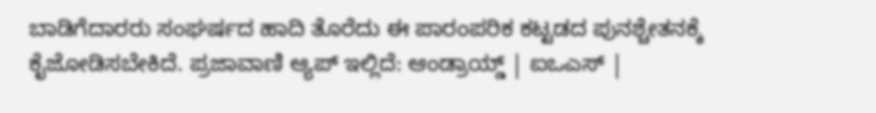ಬಾಡಿಗೆದಾರರು ಸಂಘರ್ಷದ ಹಾದಿ ತೊರೆದು ಈ ಪಾರಂಪರಿಕ ಕಟ್ಟಡದ ಪುನಶ್ಚೇತನಕ್ಕೆ ಕೈಜೋಡಿಸಬೇಕಿದೆ. ಪ್ರಜಾವಾಣಿ ಆ್ಯಪ್ ಇಲ್ಲಿದೆ: ಆಂಡ್ರಾಯ್ಡ್ | ಐಒಎಸ್ |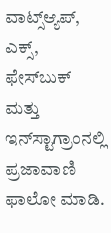ವಾಟ್ಸ್ಆ್ಯಪ್, ಎಕ್ಸ್, ಫೇಸ್‌ಬುಕ್ ಮತ್ತು ಇನ್‌ಸ್ಟಾಗ್ರಾಂನಲ್ಲಿ ಪ್ರಜಾವಾಣಿ ಫಾಲೋ ಮಾಡಿ.